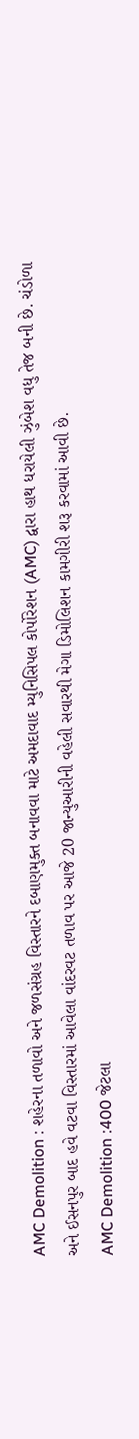AMC Demolition : શહેરના તળાવો અને જળસંગ્રહ વિસ્તારને દબાણમુક્ત બનાવવા માટે અમદાવાદ મ્યુનિસિપલ કોર્પોરેશન (AMC) દ્વારા હાથ ધરાયેલી ઝુંબેશ વધુ તેજ બની છે. ચંડોળા અને ઈસનપુર બાદ હવે વટવા વિસ્તારમાં આવેલા વાંદરવટ તળાવ પર આજે 20 જાન્યુઆરીની વહેલી સવારથી મેગા ડિમોલિશન કામગીરી શરૂ કરવામાં આવી છે.
AMC Demolition :400 જેટલા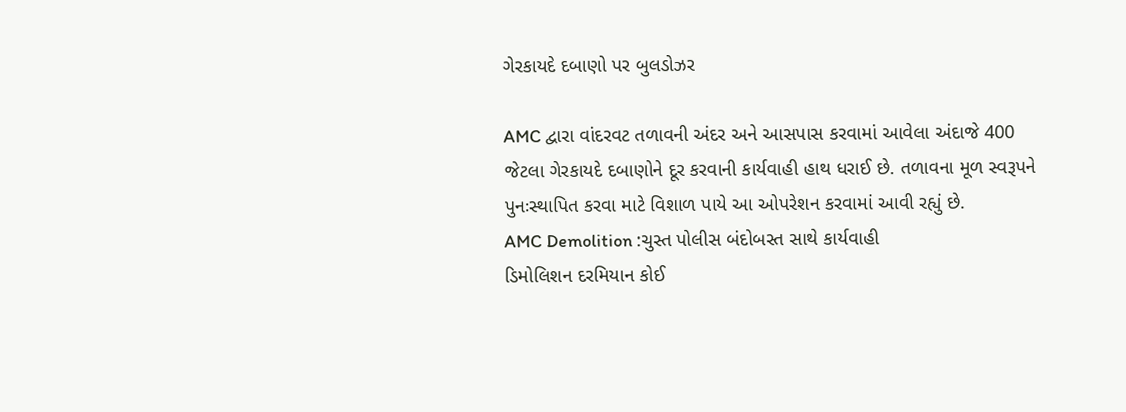ગેરકાયદે દબાણો પર બુલડોઝર

AMC દ્વારા વાંદરવટ તળાવની અંદર અને આસપાસ કરવામાં આવેલા અંદાજે 400 જેટલા ગેરકાયદે દબાણોને દૂર કરવાની કાર્યવાહી હાથ ધરાઈ છે. તળાવના મૂળ સ્વરૂપને પુનઃસ્થાપિત કરવા માટે વિશાળ પાયે આ ઓપરેશન કરવામાં આવી રહ્યું છે.
AMC Demolition :ચુસ્ત પોલીસ બંદોબસ્ત સાથે કાર્યવાહી
ડિમોલિશન દરમિયાન કોઈ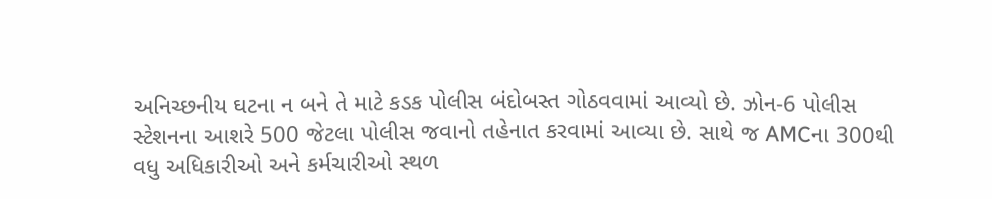અનિચ્છનીય ઘટના ન બને તે માટે કડક પોલીસ બંદોબસ્ત ગોઠવવામાં આવ્યો છે. ઝોન-6 પોલીસ સ્ટેશનના આશરે 500 જેટલા પોલીસ જવાનો તહેનાત કરવામાં આવ્યા છે. સાથે જ AMCના 300થી વધુ અધિકારીઓ અને કર્મચારીઓ સ્થળ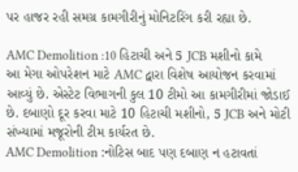પર હાજર રહી સમગ્ર કામગીરીનું મોનિટરિંગ કરી રહ્યા છે.

AMC Demolition :10 હિટાચી અને 5 JCB મશીનો કામે
આ મેગા ઓપરેશન માટે AMC દ્વારા વિશેષ આયોજન કરવામાં આવ્યું છે. એસ્ટેટ વિભાગની કુલ 10 ટીમો આ કામગીરીમાં જોડાઈ છે. દબાણો દૂર કરવા માટે 10 હિટાચી મશીનો, 5 JCB અને મોટી સંખ્યામાં મજૂરોની ટીમ કાર્યરત છે.
AMC Demolition :નોટિસ બાદ પણ દબાણ ન હટાવતાં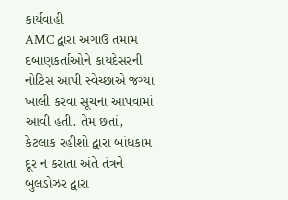કાર્યવાહી
AMC દ્વારા અગાઉ તમામ દબાણકર્તાઓને કાયદેસરની નોટિસ આપી સ્વેચ્છાએ જગ્યા ખાલી કરવા સૂચના આપવામાં આવી હતી. તેમ છતાં, કેટલાક રહીશો દ્વારા બાંધકામ દૂર ન કરાતા અંતે તંત્રને બુલડોઝર દ્વારા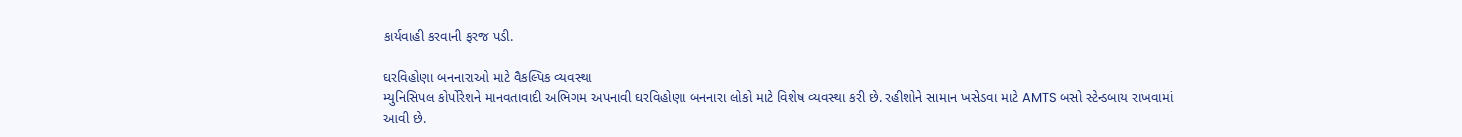કાર્યવાહી કરવાની ફરજ પડી.

ઘરવિહોણા બનનારાઓ માટે વૈકલ્પિક વ્યવસ્થા
મ્યુનિસિપલ કોર્પોરેશને માનવતાવાદી અભિગમ અપનાવી ઘરવિહોણા બનનારા લોકો માટે વિશેષ વ્યવસ્થા કરી છે. રહીશોને સામાન ખસેડવા માટે AMTS બસો સ્ટેન્ડબાય રાખવામાં આવી છે.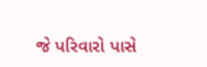જે પરિવારો પાસે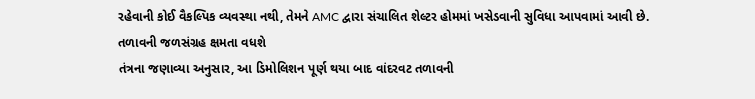રહેવાની કોઈ વૈકલ્પિક વ્યવસ્થા નથી, તેમને AMC દ્વારા સંચાલિત શેલ્ટર હોમમાં ખસેડવાની સુવિધા આપવામાં આવી છે.
તળાવની જળસંગ્રહ ક્ષમતા વધશે
તંત્રના જણાવ્યા અનુસાર, આ ડિમોલિશન પૂર્ણ થયા બાદ વાંદરવટ તળાવની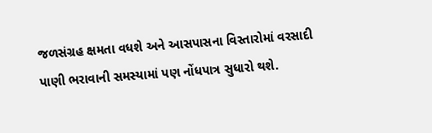જળસંગ્રહ ક્ષમતા વધશે અને આસપાસના વિસ્તારોમાં વરસાદી પાણી ભરાવાની સમસ્યામાં પણ નોંધપાત્ર સુધારો થશે.